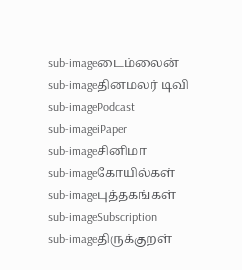sub-imageடைம்லைன்
sub-imageதினமலர் டிவி
sub-imagePodcast
sub-imageiPaper
sub-imageசினிமா
sub-imageகோயில்கள்
sub-imageபுத்தகங்கள்
sub-imageSubscription
sub-imageதிருக்குறள்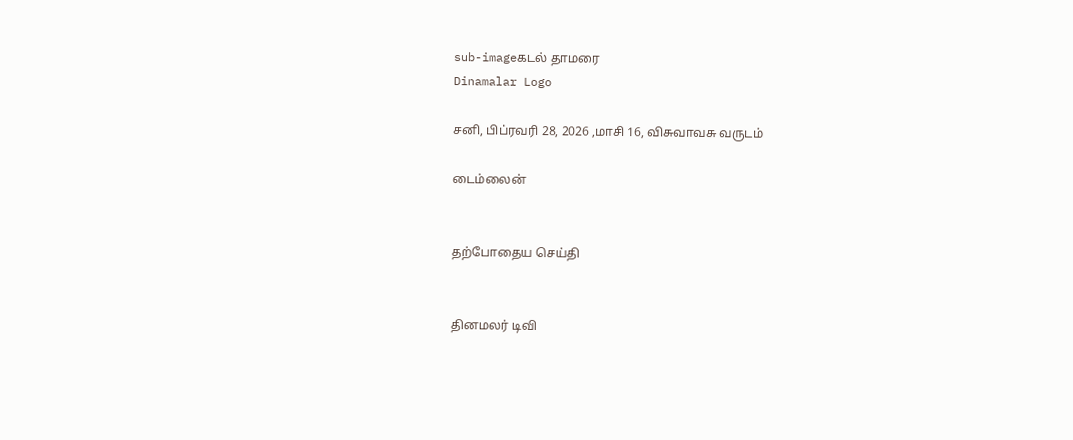sub-imageகடல் தாமரை
Dinamalar Logo

சனி, பிப்ரவரி 28, 2026 ,மாசி 16, விசுவாவசு வருடம்

டைம்லைன்


தற்போதைய செய்தி


தினமலர் டிவி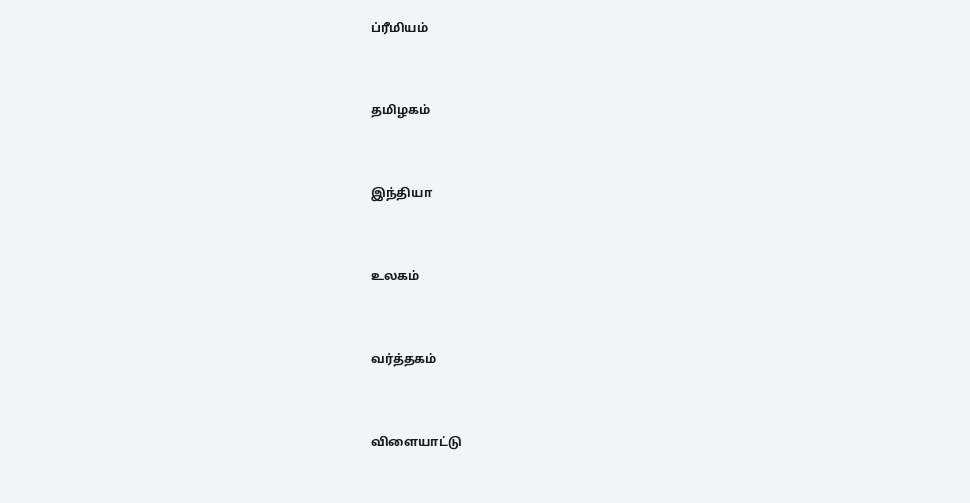ப்ரீமியம்


தமிழகம்


இந்தியா


உலகம்


வர்த்தகம்


விளையாட்டு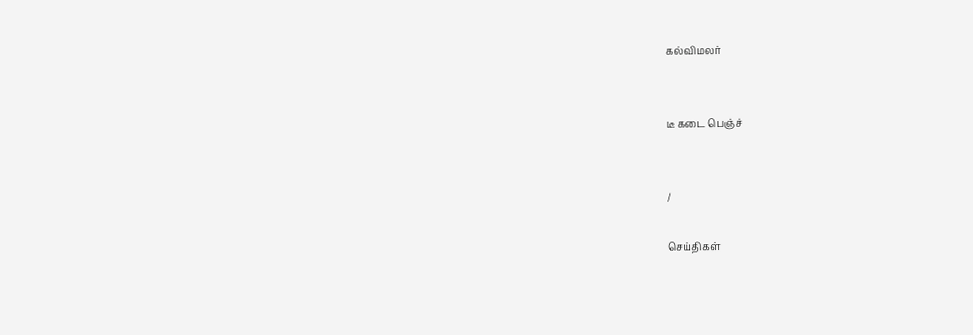கல்விமலர்


டீ கடை பெஞ்ச்


/

செய்திகள்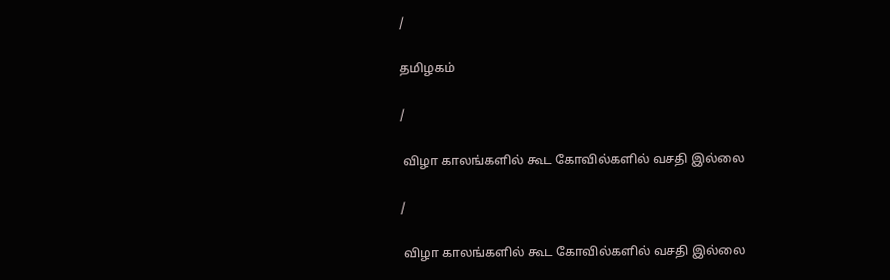/

தமிழகம்

/

 விழா காலங்களில் கூட கோவில்களில் வசதி இல்லை

/

 விழா காலங்களில் கூட கோவில்களில் வசதி இல்லை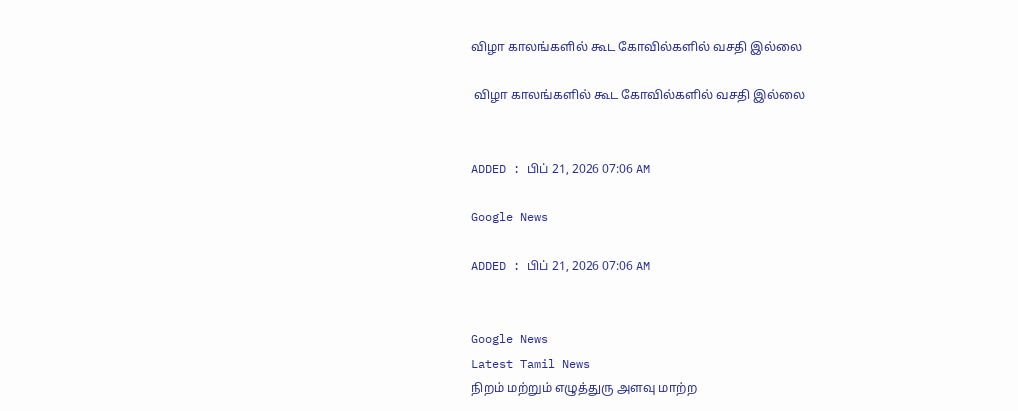விழா காலங்களில் கூட கோவில்களில் வசதி இல்லை

 விழா காலங்களில் கூட கோவில்களில் வசதி இல்லை


ADDED : பிப் 21, 2026 07:06 AM

Google News

ADDED : பிப் 21, 2026 07:06 AM


Google News
Latest Tamil News
நிறம் மற்றும் எழுத்துரு அளவு மாற்ற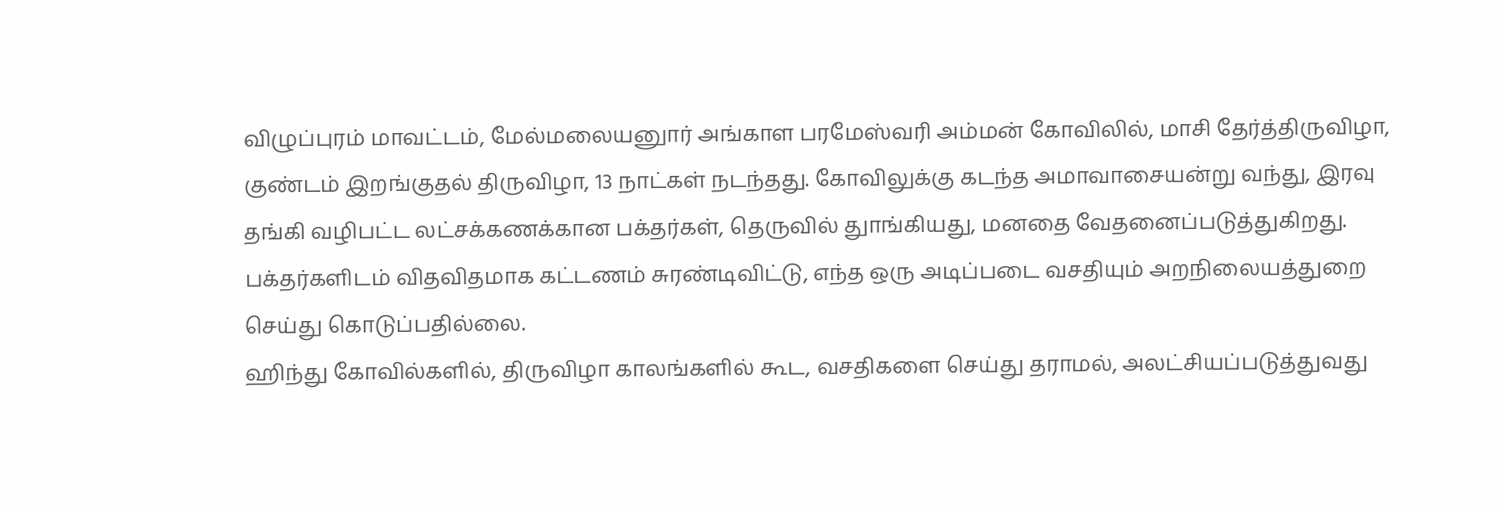விழுப்புரம் மாவட்டம், மேல்மலையனுார் அங்காள பரமேஸ்வரி அம்மன் கோவிலில், மாசி தேர்த்திருவிழா, குண்டம் இறங்குதல் திருவிழா, 13 நாட்கள் நடந்தது. கோவிலுக்கு கடந்த அமாவாசையன்று வந்து, இரவு தங்கி வழிபட்ட லட்சக்கணக்கான பக்தர்கள், தெருவில் துாங்கியது, மனதை வேதனைப்படுத்துகிறது. பக்தர்களிடம் விதவிதமாக கட்டணம் சுரண்டிவிட்டு, எந்த ஒரு அடிப்படை வசதியும் அறநிலையத்துறை செய்து கொடுப்பதில்லை.
ஹிந்து கோவில்களில், திருவிழா காலங்களில் கூட, வசதிகளை செய்து தராமல், அலட்சியப்படுத்துவது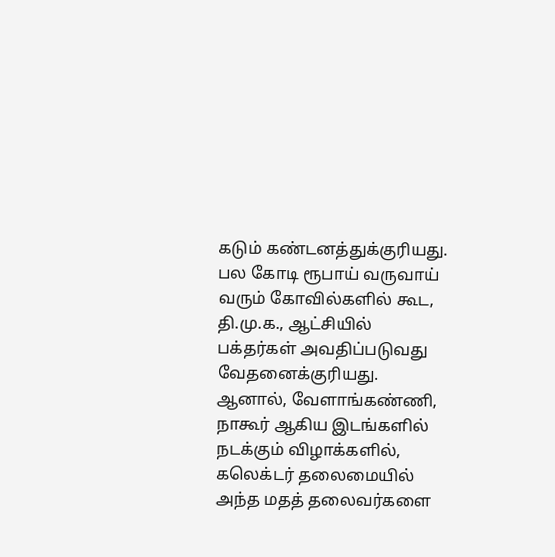கடும் கண்டனத்துக்குரியது. பல கோடி ரூபாய் வருவாய் வரும் கோவில்களில் கூட, தி.மு.க., ஆட்சியில் பக்தர்கள் அவதிப்படுவது வேதனைக்குரியது. ஆனால், வேளாங்கண்ணி, நாகூர் ஆகிய இடங்களில் நடக்கும் விழாக்களில், கலெக்டர் தலைமையில் அந்த மதத் தலைவர்களை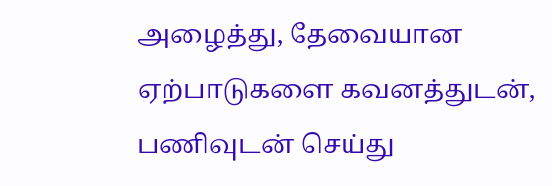அழைத்து, தேவையான ஏற்பாடுகளை கவனத்துடன், பணிவுடன் செய்து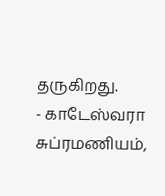தருகிறது.
- காடேஸ்வரா சுப்ரமணியம்,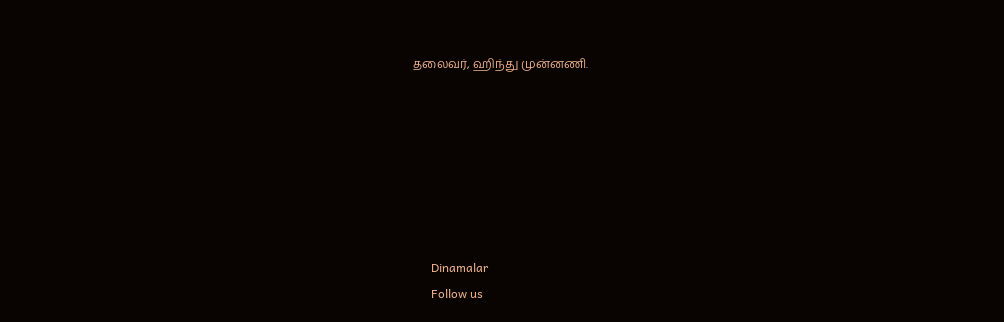தலைவர், ஹிந்து முன்னணி.







      Dinamalar
      Follow us